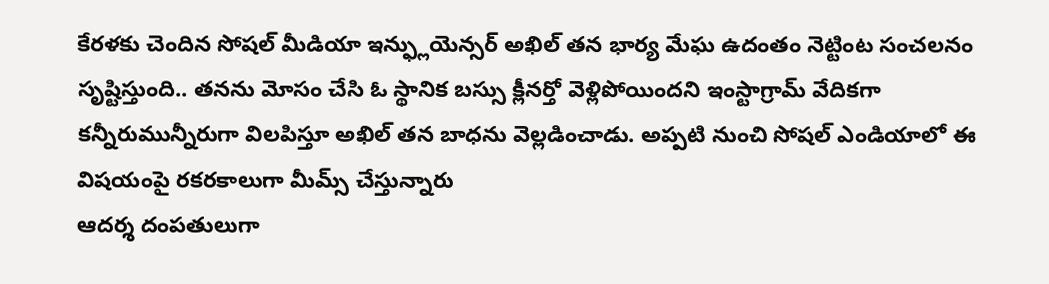కేరళకు చెందిన సోషల్ మీడియా ఇన్ఫ్లుయెన్సర్ అఖిల్ తన భార్య మేఘ ఉదంతం నెట్టింట సంచలనం సృష్టిస్తుంది.. తనను మోసం చేసి ఓ స్థానిక బస్సు క్లీనర్తో వెళ్లిపోయిందని ఇంస్టాగ్రామ్ వేదికగా కన్నీరుమున్నీరుగా విలపిస్తూ అఖిల్ తన బాధను వెల్లడించాడు. అప్పటి నుంచి సోషల్ ఎండియాలో ఈ విషయంపై రకరకాలుగా మీమ్స్ చేస్తున్నారు
ఆదర్శ దంపతులుగా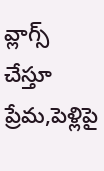వ్లాగ్స్ చేస్తూ ప్రేమ,పెళ్లిపై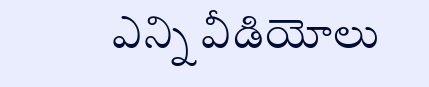ఎన్ని వీడియోలు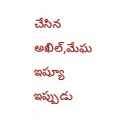చేసిన అఖిల్,మేఘ ఇష్యూ ఇప్పుడు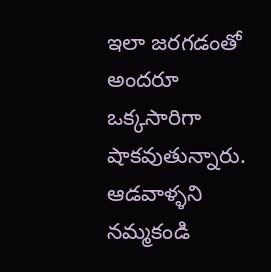ఇలా జరగడంతో అందరూ ఒక్కసారిగా షాకవుతున్నారు. ఆడవాళ్ళని నమ్మకండి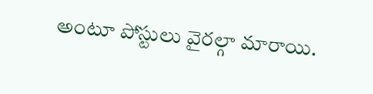అంటూ పోస్టులు వైరల్గా మారాయి.